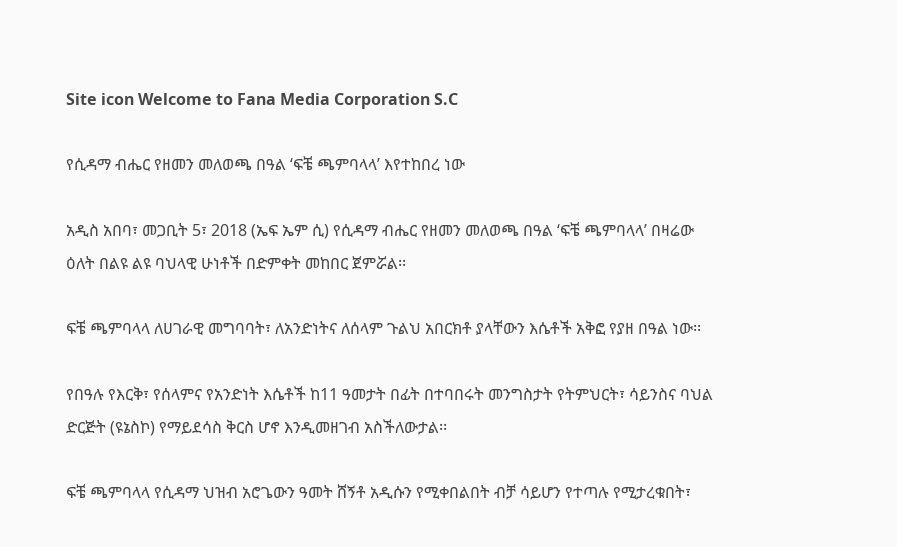Site icon Welcome to Fana Media Corporation S.C

የሲዳማ ብሔር የዘመን መለወጫ በዓል ‘ፍቼ ጫምባላላ’ እየተከበረ ነው

አዲስ አበባ፣ መጋቢት 5፣ 2018 (ኤፍ ኤም ሲ) የሲዳማ ብሔር የዘመን መለወጫ በዓል ‘ፍቼ ጫምባላላ’ በዛሬው ዕለት በልዩ ልዩ ባህላዊ ሁነቶች በድምቀት መከበር ጀምሯል፡፡

ፍቼ ጫምባላላ ለሀገራዊ መግባባት፣ ለአንድነትና ለሰላም ጉልህ አበርክቶ ያላቸውን እሴቶች አቅፎ የያዘ በዓል ነው፡፡

የበዓሉ የእርቅ፣ የሰላምና የአንድነት እሴቶች ከ11 ዓመታት በፊት በተባበሩት መንግስታት የትምህርት፣ ሳይንስና ባህል ድርጅት (ዩኔስኮ) የማይደሳስ ቅርስ ሆኖ እንዲመዘገብ አስችለውታል፡፡

ፍቼ ጫምባላላ የሲዳማ ህዝብ አሮጌውን ዓመት ሸኝቶ አዲሱን የሚቀበልበት ብቻ ሳይሆን የተጣሉ የሚታረቁበት፣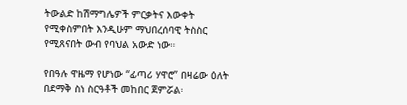ትውልድ ከሽማግሌዎች ምርቃትና እውቀት የሚቀስምበት እንዲሁም ማህበረሰባዊ ትስስር የሚጸናበት ውብ የባህል አውድ ነው።

የበዓሉ ዋዜማ የሆነው “ፊጣሪ ሃዋሮ” በዛሬው ዕለት በደማቅ ስነ ስርዓቶች መከበር ጀምሯል፡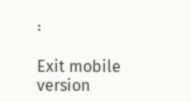፡

Exit mobile version